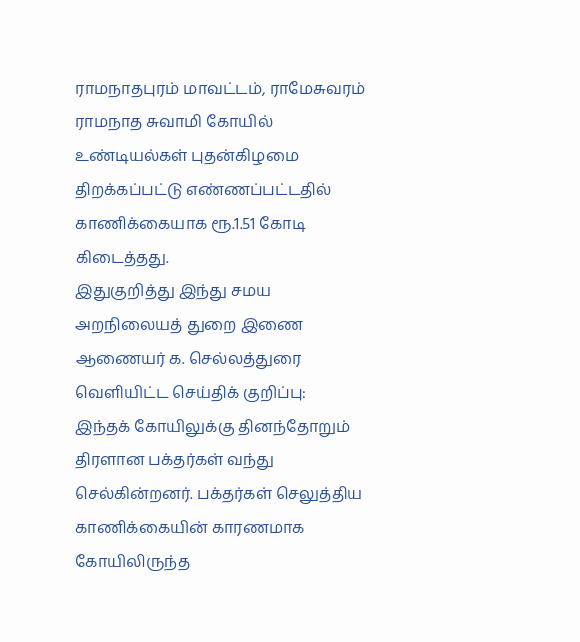ராமநாதபுரம் மாவட்டம், ராமேசுவரம் ராமநாத சுவாமி கோயில் உண்டியல்கள் புதன்கிழமை திறக்கப்பட்டு எண்ணப்பட்டதில் காணிக்கையாக ரூ.1.51 கோடி கிடைத்தது.
இதுகுறித்து இந்து சமய அறநிலையத் துறை இணை ஆணையர் க. செல்லத்துரை வெளியிட்ட செய்திக் குறிப்பு:
இந்தக் கோயிலுக்கு தினந்தோறும் திரளான பக்தர்கள் வந்து செல்கின்றனர். பக்தர்கள் செலுத்திய காணிக்கையின் காரணமாக கோயிலிருந்த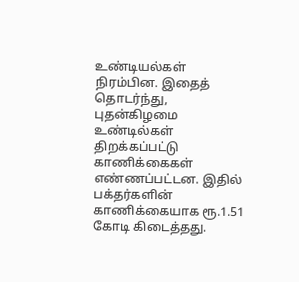உண்டியல்கள் நிரம்பின. இதைத் தொடர்ந்து, புதன்கிழமை உண்டில்கள் திறக்கப்பட்டு காணிக்கைகள் எண்ணப்பட்டன. இதில் பக்தர்களின் காணிக்கையாக ரூ.1.51 கோடி கிடைத்தது.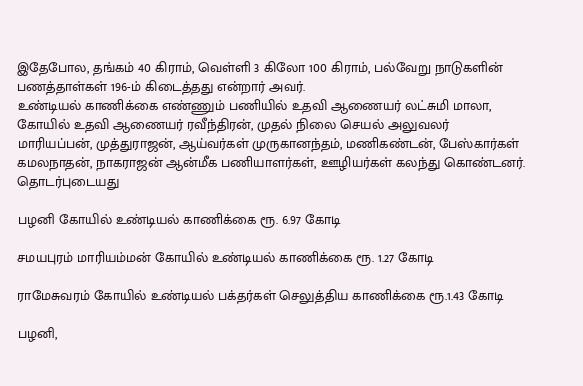இதேபோல, தங்கம் 40 கிராம், வெள்ளி 3 கிலோ 100 கிராம், பல்வேறு நாடுகளின் பணத்தாள்கள் 196-ம் கிடைத்தது என்றார் அவர்.
உண்டியல் காணிக்கை எண்ணும் பணியில் உதவி ஆணையர் லட்சுமி மாலா, கோயில் உதவி ஆணையர் ரவீந்திரன், முதல் நிலை செயல் அலுவலர் மாரியப்பன், முத்துராஜன், ஆய்வர்கள் முருகானந்தம், மணிகண்டன், பேஸ்கார்கள் கமலநாதன், நாகராஜன் ஆன்மீக பணியாளர்கள், ஊழியர்கள் கலந்து கொண்டனர்.
தொடர்புடையது

பழனி கோயில் உண்டியல் காணிக்கை ரூ. 6.97 கோடி

சமயபுரம் மாரியம்மன் கோயில் உண்டியல் காணிக்கை ரூ. 1.27 கோடி

ராமேசுவரம் கோயில் உண்டியல் பக்தர்கள் செலுத்திய காணிக்கை ரூ.1.43 கோடி

பழனி,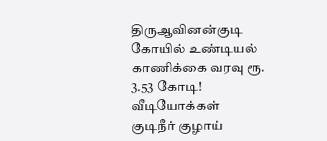திருஆவினன்குடி கோயில் உண்டியல் காணிக்கை வரவு ரூ. 3.53 கோடி!
வீடியோக்கள்
குடிநீர் குழாய்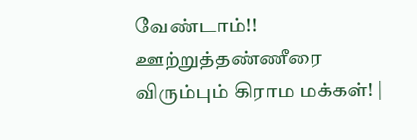வேண்டாம்!! ஊற்றுத்தண்ணீரை விரும்பும் கிராம மக்கள்! |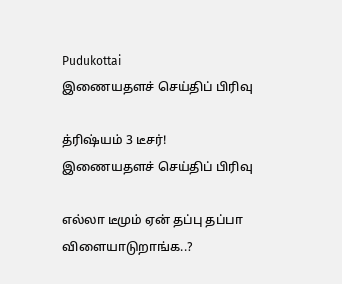Pudukottai
இணையதளச் செய்திப் பிரிவு

த்ரிஷ்யம் 3 டீசர்!
இணையதளச் செய்திப் பிரிவு

எல்லா டீமும் ஏன் தப்பு தப்பா விளையாடுறாங்க..?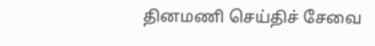தினமணி செய்திச் சேவை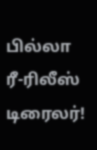பில்லா ரீ-ரிலீஸ் டிரைலர்!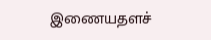இணையதளச்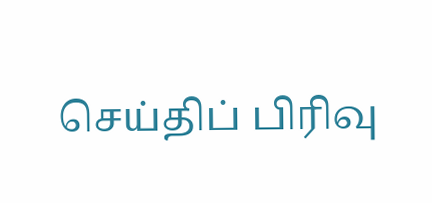செய்திப் பிரிவு